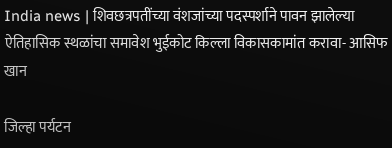India news | शिवछत्रपतींच्या वंशजांच्या पदस्पर्शाने पावन झालेल्या ऐतिहासिक स्थळांचा समावेश भुईकोट किल्ला विकासकामांत करावा- आसिफ खान

जिल्हा पर्यटन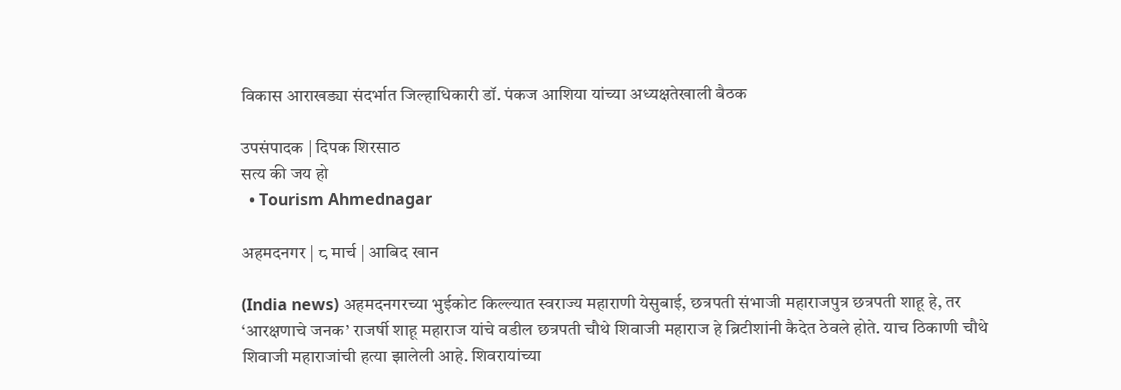विकास आराखड्या संदर्भात जिल्हाधिकारी डॉ. पंकज आशिया यांच्या अध्यक्षतेखाली बैठक

उपसंपादक | दिपक शिरसाठ
सत्य की जय हो
  • Tourism Ahmednagar

अहमदनगर | ८ मार्च | आबिद खान

(India news) अहमदनगरच्या भुईकोट किल्ल्यात स्वराज्य महाराणी येसुबाई, छत्रपती संभाजी महाराजपुत्र छत्रपती शाहू हे, तर ‘आरक्षणाचे जनक’ राजर्षी शाहू महाराज यांचे वडील छत्रपती चौथे शिवाजी महाराज हे ब्रिटीशांनी कैदेत ठेवले होते. याच ठिकाणी चौथे शिवाजी महाराजांची हत्या झालेली आहे. शिवरायांच्या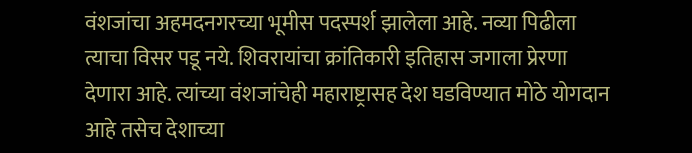वंशजांचा अहमदनगरच्या भूमीस पदस्पर्श झालेला आहे. नव्या पिढीला त्याचा विसर पडू नये. शिवरायांचा क्रांतिकारी इतिहास जगाला प्रेरणा देणारा आहे. त्यांच्या वंशजांचेही महाराष्ट्रासह देश घडविण्यात मोठे योगदान आहे तसेच देशाच्या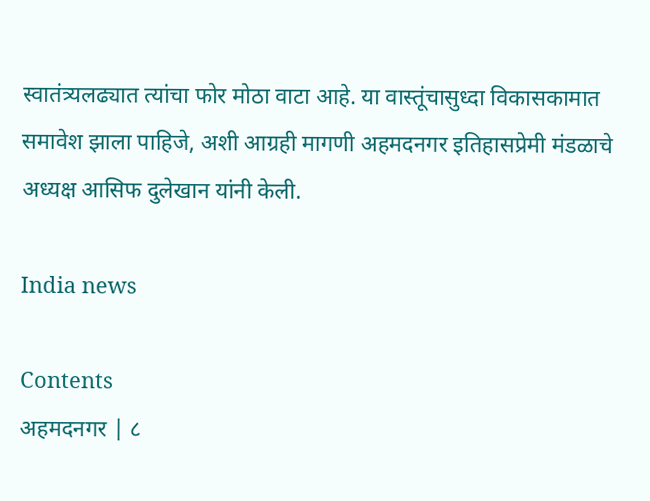स्वातंत्र्यलढ्यात त्यांचा फोर मोठा वाटा आहे. या वास्तूंचासुध्दा विकासकामात समावेश झाला पाहिजे, अशी आग्रही मागणी अहमदनगर इतिहासप्रेमी मंडळाचे अध्यक्ष आसिफ दुलेखान यांनी केली.

India news

Contents
अहमदनगर | ८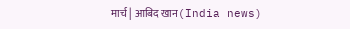मार्च | आबिद खान(India news)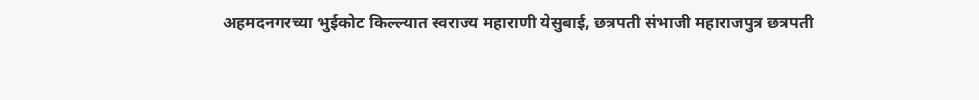अहमदनगरच्या भुईकोट किल्ल्यात स्वराज्य महाराणी येसुबाई, छत्रपती संभाजी महाराजपुत्र छत्रपती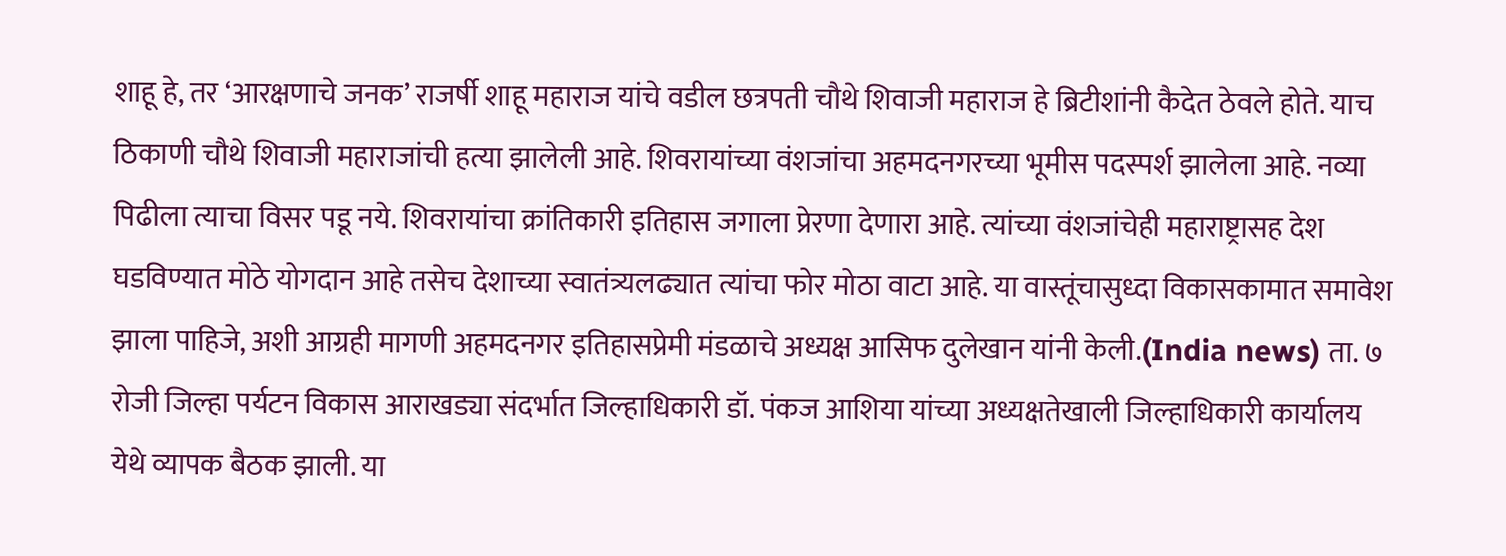शाहू हे, तर ‘आरक्षणाचे जनक’ राजर्षी शाहू महाराज यांचे वडील छत्रपती चौथे शिवाजी महाराज हे ब्रिटीशांनी कैदेत ठेवले होते. याच ठिकाणी चौथे शिवाजी महाराजांची हत्या झालेली आहे. शिवरायांच्या वंशजांचा अहमदनगरच्या भूमीस पदस्पर्श झालेला आहे. नव्या पिढीला त्याचा विसर पडू नये. शिवरायांचा क्रांतिकारी इतिहास जगाला प्रेरणा देणारा आहे. त्यांच्या वंशजांचेही महाराष्ट्रासह देश घडविण्यात मोठे योगदान आहे तसेच देशाच्या स्वातंत्र्यलढ्यात त्यांचा फोर मोठा वाटा आहे. या वास्तूंचासुध्दा विकासकामात समावेश झाला पाहिजे, अशी आग्रही मागणी अहमदनगर इतिहासप्रेमी मंडळाचे अध्यक्ष आसिफ दुलेखान यांनी केली.(India news) ता. ७ रोजी जिल्हा पर्यटन विकास आराखड्या संदर्भात जिल्हाधिकारी डॉ. पंकज आशिया यांच्या अध्यक्षतेखाली जिल्हाधिकारी कार्यालय येथे व्यापक बैठक झाली. या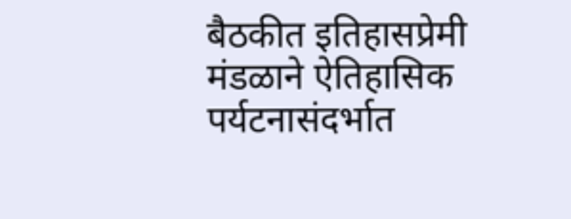बैठकीत इतिहासप्रेमी मंडळाने ऐतिहासिक पर्यटनासंदर्भात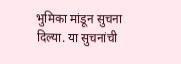भुमिका मांडून सुचना दिल्या. या सुचनांची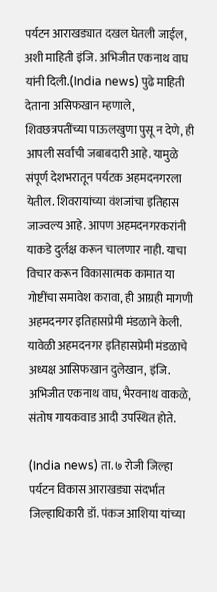पर्यटन आराखड्यात दखल घेतली जाईल, अशी माहिती इंजि. अभिजीत एकनाथ वाघ यांनी दिली.(India news) पुढे माहिती देताना असिफखान म्हणाले, शिवछत्रपतींच्या पाऊलखुणा पुसू न देणे, ही आपली सर्वांची जबाबदारी आहे. यामुळे संपूर्ण देशभरातून पर्यटक अहमदनगरला येतील. शिवरायांच्या वंशजांचा इतिहास जाज्वल्य आहे. आपण अहमदनगरकरांनी याकडे दुर्लक्ष करून चालणार नाही. याचा विचार करून विकासात्मक कामात या गोष्टींचा समावेश करावा, ही आग्रही मागणी अहमदनगर इतिहासप्रेमी मंडळाने केली. यावेळी अहमदनगर इतिहासप्रेमी मंडळाचे अध्यक्ष आसिफखान दुलेखान, इंजि. अभिजीत एकनाथ वाघ, भैरवनाथ वाकळे, संतोष गायकवाड आदी उपस्थित होते.

(India news) ता. ७ रोजी जिल्हा पर्यटन विकास आराखड्या संदर्भात जिल्हाधिकारी डॉ. पंकज आशिया यांच्या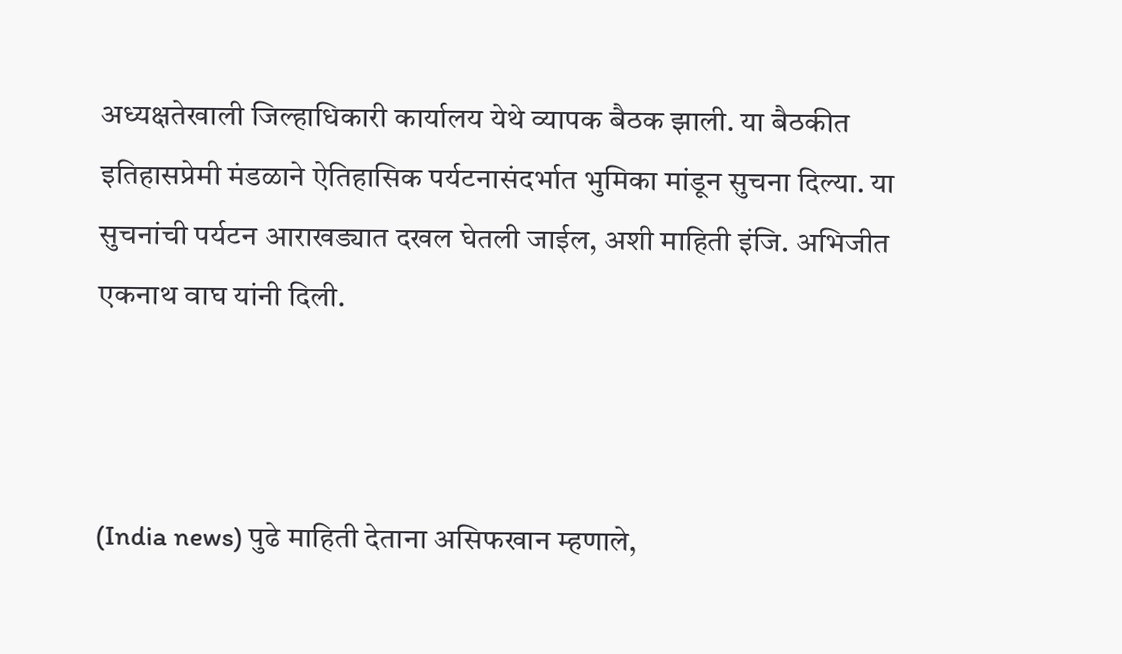अध्यक्षतेखाली जिल्हाधिकारी कार्यालय येथे व्यापक बैठक झाली. या बैठकीत इतिहासप्रेमी मंडळाने ऐतिहासिक पर्यटनासंदर्भात भुमिका मांडून सुचना दिल्या. या सुचनांची पर्यटन आराखड्यात दखल घेतली जाईल, अशी माहिती इंजि. अभिजीत एकनाथ वाघ यांनी दिली.



(India news) पुढे माहिती देताना असिफखान म्हणाले,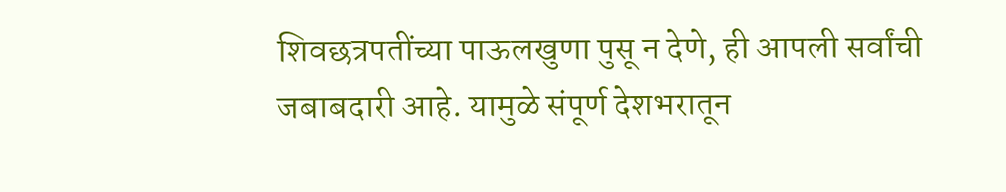शिवछत्रपतींच्या पाऊलखुणा पुसू न देणे, ही आपली सर्वांची जबाबदारी आहे. यामुळे संपूर्ण देशभरातून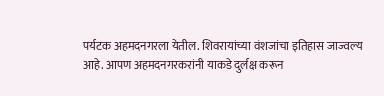पर्यटक अहमदनगरला येतील. शिवरायांच्या वंशजांचा इतिहास जाज्वल्य आहे. आपण अहमदनगरकरांनी याकडे दुर्लक्ष करून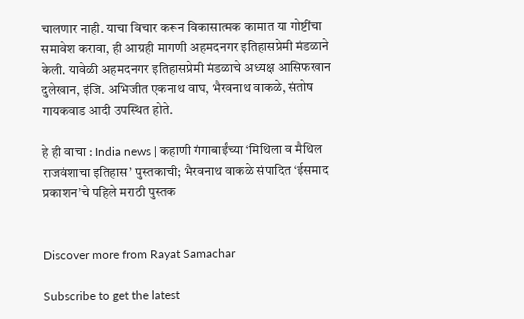चालणार नाही. याचा विचार करून विकासात्मक कामात या गोष्टींचा समावेश करावा, ही आग्रही मागणी अहमदनगर इतिहासप्रेमी मंडळाने केली. यावेळी अहमदनगर इतिहासप्रेमी मंडळाचे अध्यक्ष आसिफखान दुलेखान, इंजि. अभिजीत एकनाथ वाघ, भैरवनाथ वाकळे, संतोष गायकवाड आदी उपस्थित होते.

हे ही वाचा : India news | कहाणी गंगाबाईंच्या ‘मिथिला व मैथिल राजवंशाचा इतिहास’ पुस्तकाची; भैरवनाथ वाकळे संपादित ‘ईसमाद प्रकाशन’चे पहिले मराठी पुस्तक


Discover more from Rayat Samachar

Subscribe to get the latest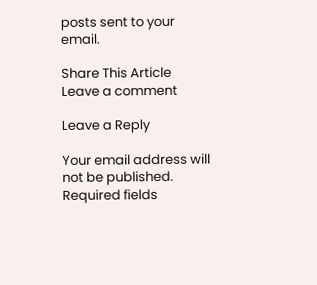posts sent to your email.

Share This Article
Leave a comment

Leave a Reply

Your email address will not be published. Required fields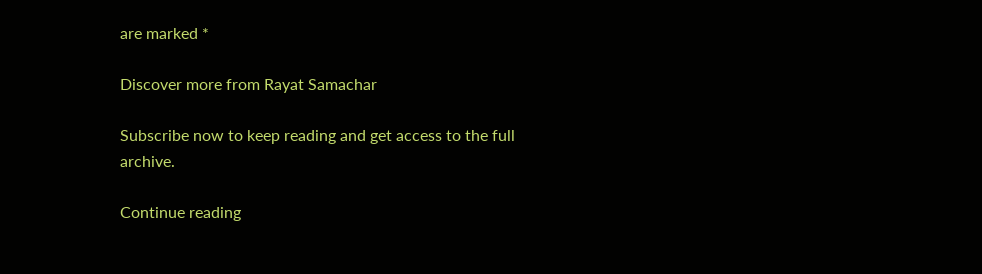are marked *

Discover more from Rayat Samachar

Subscribe now to keep reading and get access to the full archive.

Continue reading